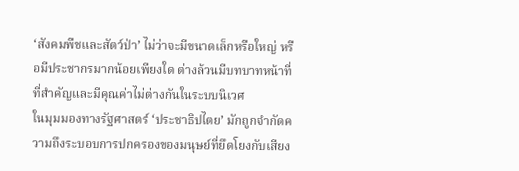‘สังคมพืชและสัตว์ป่า’ ไม่ว่าจะมีขนาดเล็กหรือใหญ่ หรือมีประชากรมากน้อยเพียงใด ต่างล้วนมีบทบาทหน้าที่ที่สำคัญและมีคุณค่าไม่ต่างกันในระบบนิเวศ
ในมุมมองทางรัฐศาสตร์ ‘ประชาธิปไตย’ มักถูกจำกัดความถึงระบอบการปกครองของมนุษย์ที่ยึดโยงกับเสียง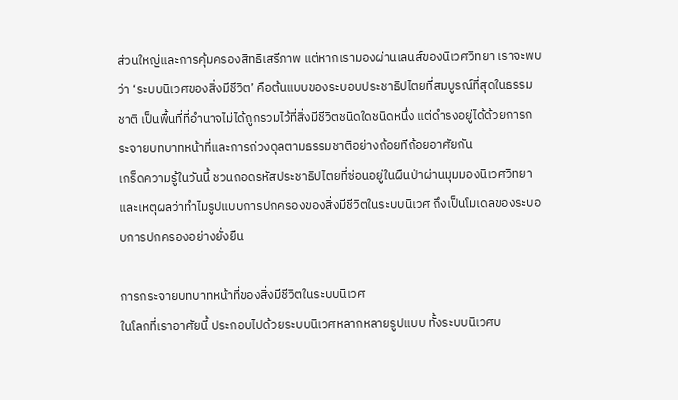ส่วนใหญ่และการคุ้มครองสิทธิเสรีภาพ แต่หากเรามองผ่านเลนส์ของนิเวศวิทยา เราจะพบว่า ‘ระบบนิเวศของสิ่งมีชีวิต’ คือต้นแบบของระบอบประชาธิปไตยที่สมบูรณ์ที่สุดในธรรมชาติ เป็นพื้นที่ที่อำนาจไม่ได้ถูกรวมไว้ที่สิ่งมีชีวิตชนิดใดชนิดหนึ่ง แต่ดำรงอยู่ได้ด้วยการกระจายบทบาทหน้าที่และการถ่วงดุลตามธรรมชาติอย่างถ้อยทีถ้อยอาศัยกัน
เกร็ดความรู้ในวันนี้ ชวนถอดรหัสประชาธิปไตยที่ซ่อนอยู่ในผืนป่าผ่านมุมมองนิเวศวิทยา และเหตุผลว่าทำไมรูปแบบการปกครองของสิ่งมีชีวิตในระบบนิเวศ ถึงเป็นโมเดลของระบอบการปกครองอย่างยั่งยืน

การกระจายบทบาทหน้าที่ของสิ่งมีชีวิตในระบบนิเวศ
ในโลกที่เราอาศัยนี้ ประกอบไปด้วยระบบนิเวศหลากหลายรูปแบบ ทั้งระบบนิเวศบ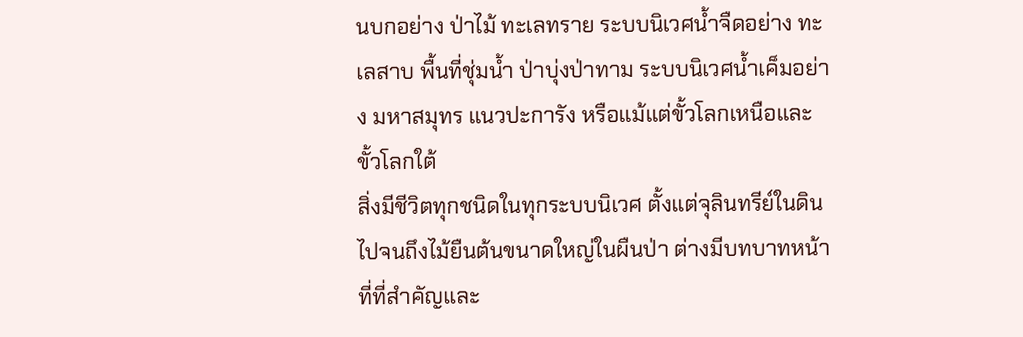นบกอย่าง ป่าไม้ ทะเลทราย ระบบนิเวศน้ำจืดอย่าง ทะเลสาบ พื้นที่ชุ่มน้ำ ป่าบุ่งป่าทาม ระบบนิเวศน้ำเค็มอย่าง มหาสมุทร แนวปะการัง หรือแม้แต่ขั้วโลกเหนือและขั้วโลกใต้
สิ่งมีชีวิตทุกชนิดในทุกระบบนิเวศ ตั้งแต่จุลินทรีย์ในดินไปจนถึงไม้ยืนต้นขนาดใหญ่ในผืนป่า ต่างมีบทบาทหน้าที่ที่สำคัญและ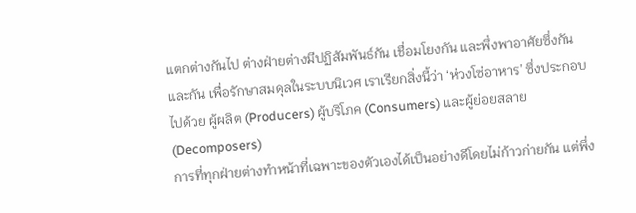แตกต่างกันไป ต่างฝ่ายต่างมีปฏิสัมพันธ์กัน เชื่อมโยงกัน และพึ่งพาอาศัยซึ่งกันและกัน เพื่อรักษาสมดุลในระบบนิเวศ เราเรียกสิ่งนี้ว่า ‘ห่วงโซ่อาหาร’ ซึ่งประกอบไปด้วย ผู้ผลิต (Producers) ผู้บริโภค (Consumers) และผู้ย่อยสลาย (Decomposers)
การที่ทุกฝ่ายต่างทำหน้าที่เฉพาะของตัวเองได้เป็นอย่างดีโดยไม่ก้าวก่ายกัน แต่พึ่ง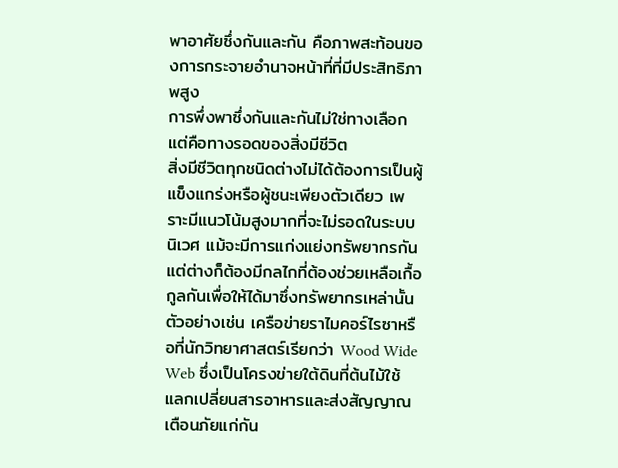พาอาศัยซึ่งกันและกัน คือภาพสะท้อนของการกระจายอำนาจหน้าที่ที่มีประสิทธิภาพสูง
การพึ่งพาซึ่งกันและกันไม่ใช่ทางเลือกแต่คือทางรอดของสิ่งมีชีวิต
สิ่งมีชีวิตทุกชนิดต่างไม่ได้ต้องการเป็นผู้แข็งแกร่งหรือผู้ชนะเพียงตัวเดียว เพราะมีแนวโน้มสูงมากที่จะไม่รอดในระบบนิเวศ แม้จะมีการแก่งแย่งทรัพยากรกัน แต่ต่างก็ต้องมีกลไกที่ต้องช่วยเหลือเกื้อกูลกันเพื่อให้ได้มาซึ่งทรัพยากรเหล่านั้น
ตัวอย่างเช่น เครือข่ายราไมคอร์ไรซาหรือที่นักวิทยาศาสตร์เรียกว่า Wood Wide Web ซึ่งเป็นโครงข่ายใต้ดินที่ต้นไม้ใช้แลกเปลี่ยนสารอาหารและส่งสัญญาณเตือนภัยแก่กัน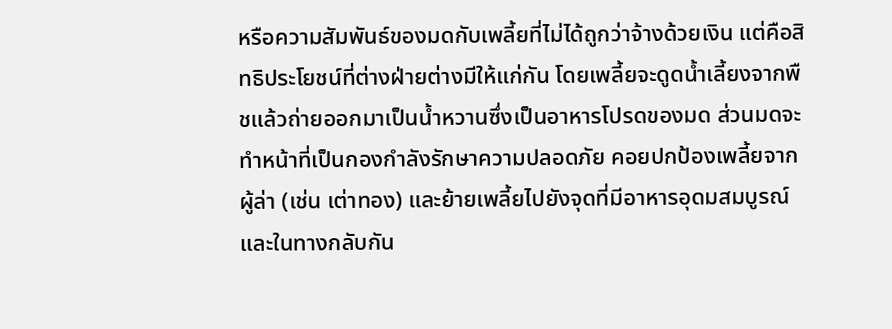หรือความสัมพันธ์ของมดกับเพลี้ยที่ไม่ได้ถูกว่าจ้างด้วยเงิน แต่คือสิทธิประโยชน์ที่ต่างฝ่ายต่างมีให้แก่กัน โดยเพลี้ยจะดูดน้ำเลี้ยงจากพืชแล้วถ่ายออกมาเป็นน้ำหวานซึ่งเป็นอาหารโปรดของมด ส่วนมดจะทำหน้าที่เป็นกองกำลังรักษาความปลอดภัย คอยปกป้องเพลี้ยจากผู้ล่า (เช่น เต่าทอง) และย้ายเพลี้ยไปยังจุดที่มีอาหารอุดมสมบูรณ์
และในทางกลับกัน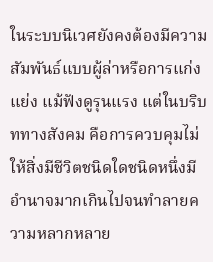ในระบบนิเวศยังคงต้องมีความสัมพันธ์แบบผู้ล่าหรือการแก่งแย่ง แม้ฟังดูรุนแรง แต่ในบริบททางสังคม คือการควบคุมไม่ให้สิ่งมีชีวิตชนิดใดชนิดหนึ่งมีอำนาจมากเกินไปจนทำลายความหลากหลาย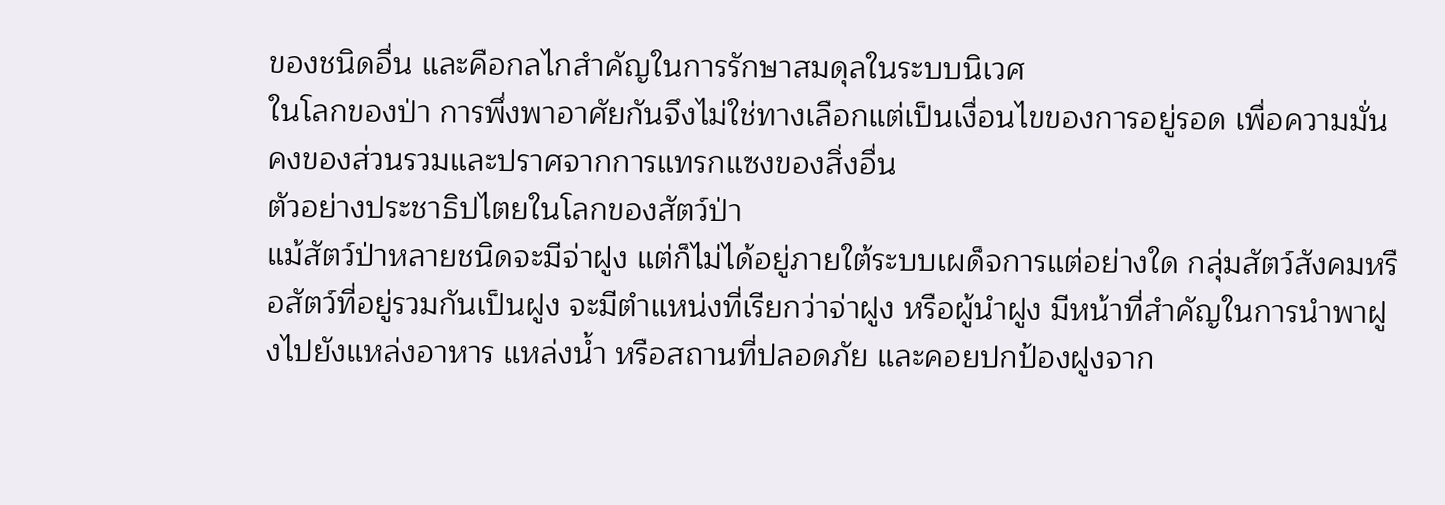ของชนิดอื่น และคือกลไกสำคัญในการรักษาสมดุลในระบบนิเวศ
ในโลกของป่า การพึ่งพาอาศัยกันจึงไม่ใช่ทางเลือกแต่เป็นเงื่อนไขของการอยู่รอด เพื่อความมั่นคงของส่วนรวมและปราศจากการแทรกแซงของสิ่งอื่น
ตัวอย่างประชาธิปไตยในโลกของสัตว์ป่า
แม้สัตว์ป่าหลายชนิดจะมีจ่าฝูง แต่ก็ไม่ได้อยู่ภายใต้ระบบเผด็จการแต่อย่างใด กลุ่มสัตว์สังคมหรือสัตว์ที่อยู่รวมกันเป็นฝูง จะมีตำแหน่งที่เรียกว่าจ่าฝูง หรือผู้นำฝูง มีหน้าที่สำคัญในการนำพาฝูงไปยังแหล่งอาหาร แหล่งน้ำ หรือสถานที่ปลอดภัย และคอยปกป้องฝูงจาก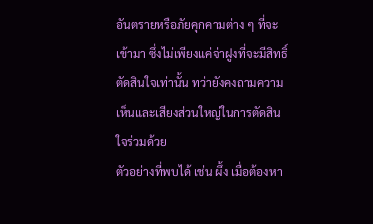อันตรายหรือภัยคุกคามต่าง ๆ ที่จะเข้ามา ซึ่งไม่เพียงแค่จ่าฝูงที่จะมีสิทธิ์ตัดสินใจเท่านั้น ทว่ายังคงถามความเห็นและเสียงส่วนใหญ่ในการตัดสินใจร่วมด้วย
ตัวอย่างที่พบได้ เช่น ผึ้ง เมื่อต้องหา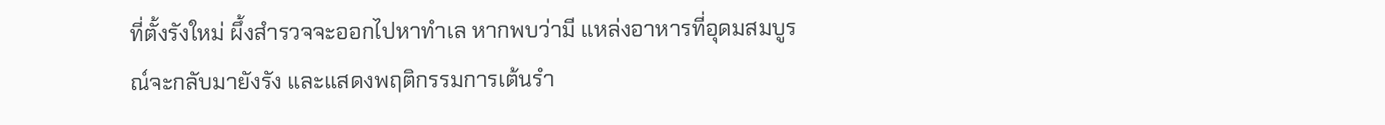ที่ตั้งรังใหม่ ผึ้งสำรวจจะออกไปหาทำเล หากพบว่ามี แหล่งอาหารที่อุดมสมบูรณ์จะกลับมายังรัง และแสดงพฤติกรรมการเต้นรำ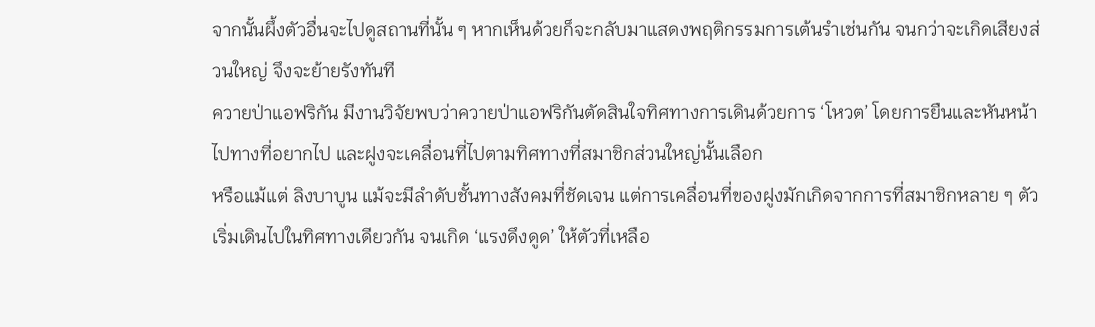จากนั้นผึ้งตัวอื่นจะไปดูสถานที่นั้น ๆ หากเห็นด้วยก็จะกลับมาแสดงพฤติกรรมการเต้นรำเช่นกัน จนกว่าจะเกิดเสียงส่วนใหญ่ จึงจะย้ายรังทันที
ควายป่าแอฟริกัน มีงานวิจัยพบว่าควายป่าแอฟริกันตัดสินใจทิศทางการเดินด้วยการ ‘โหวต’ โดยการยืนและหันหน้าไปทางที่อยากไป และฝูงจะเคลื่อนที่ไปตามทิศทางที่สมาชิกส่วนใหญ่นั้นเลือก
หรือแม้แต่ ลิงบาบูน แม้จะมีลำดับชั้นทางสังคมที่ชัดเจน แต่การเคลื่อนที่ของฝูงมักเกิดจากการที่สมาชิกหลาย ๆ ตัว เริ่มเดินไปในทิศทางเดียวกัน จนเกิด ‘แรงดึงดูด’ ให้ตัวที่เหลือ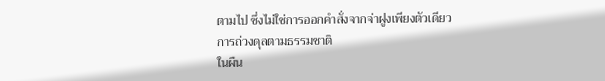ตามไป ซึ่งไม่ใช่การออกคำสั่งจากจ่าฝูงเพียงตัวเดียว
การถ่วงดุลตามธรรมชาติ
ในผืน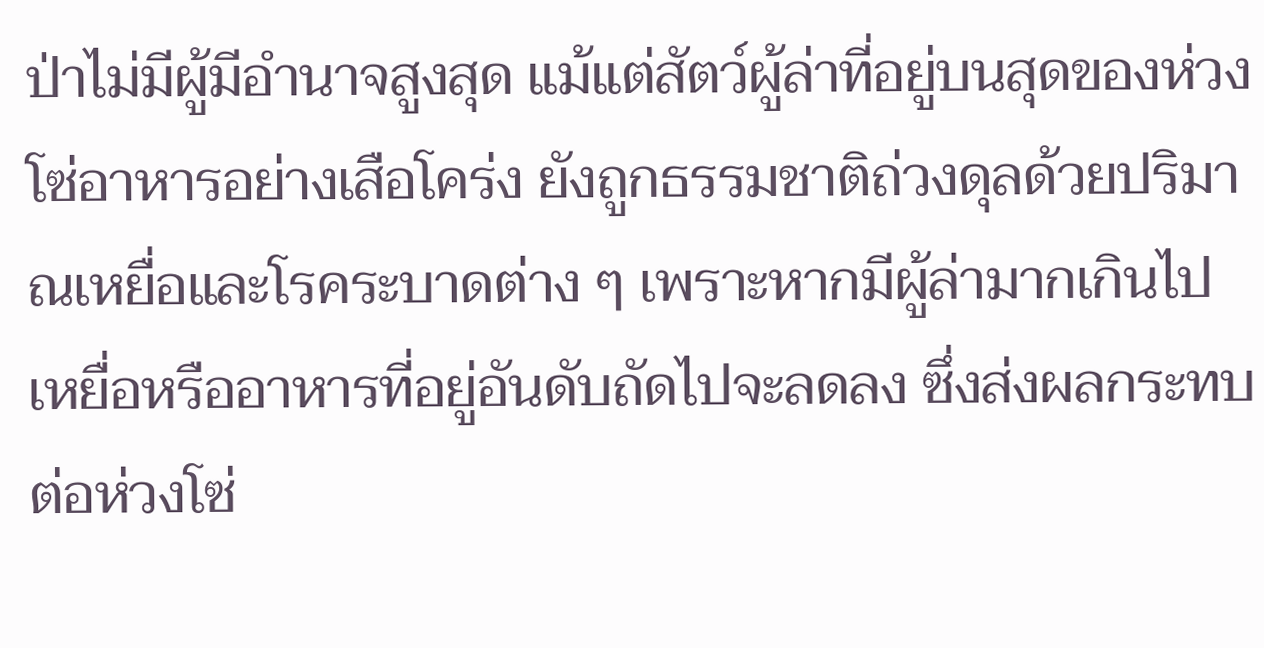ป่าไม่มีผู้มีอำนาจสูงสุด แม้แต่สัตว์ผู้ล่าที่อยู่บนสุดของห่วงโซ่อาหารอย่างเสือโคร่ง ยังถูกธรรมชาติถ่วงดุลด้วยปริมาณเหยื่อและโรคระบาดต่าง ๆ เพราะหากมีผู้ล่ามากเกินไป เหยื่อหรืออาหารที่อยู่อันดับถัดไปจะลดลง ซึ่งส่งผลกระทบต่อห่วงโซ่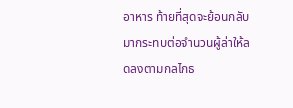อาหาร ท้ายที่สุดจะย้อนกลับมากระทบต่อจำนวนผู้ล่าให้ลดลงตามกลไกธ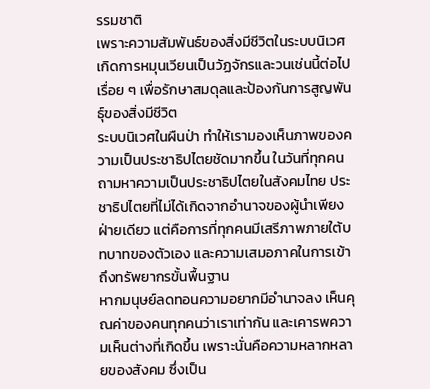รรมชาติ
เพราะความสัมพันธ์ของสิ่งมีชีวิตในระบบนิเวศ เกิดการหมุนเวียนเป็นวัฏจักรและวนเช่นนี้ต่อไปเรื่อย ๆ เพื่อรักษาสมดุลและป้องกันการสูญพันธุ์ของสิ่งมีชีวิต
ระบบนิเวศในผืนป่า ทำให้เรามองเห็นภาพของความเป็นประชาธิปไตยชัดมากขึ้น ในวันที่ทุกคนถามหาความเป็นประชาธิปไตยในสังคมไทย ประชาธิปไตยที่ไม่ได้เกิดจากอำนาจของผู้นำเพียงฝ่ายเดียว แต่คือการที่ทุกคนมีเสรีภาพภายใต้บทบาทของตัวเอง และความเสมอภาคในการเข้าถึงทรัพยากรขั้นพื้นฐาน
หากมนุษย์ลดทอนความอยากมีอำนาจลง เห็นคุณค่าของคนทุกคนว่าเราเท่ากัน และเคารพความเห็นต่างที่เกิดขึ้น เพราะนั่นคือความหลากหลายของสังคม ซึ่งเป็น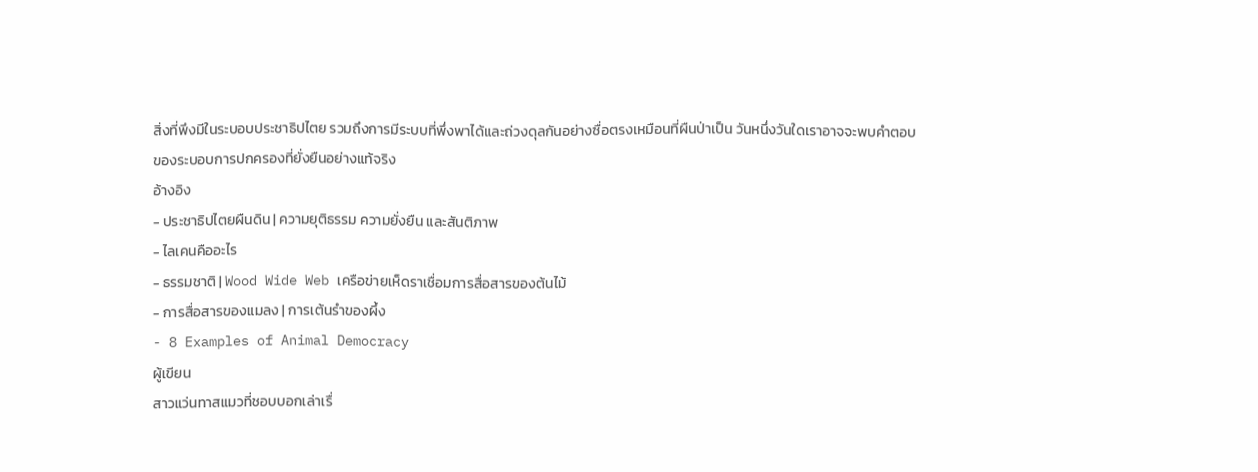สิ่งที่พึงมีในระบอบประชาธิปไตย รวมถึงการมีระบบที่พึ่งพาได้และถ่วงดุลกันอย่างซื่อตรงเหมือนที่ผืนป่าเป็น วันหนึ่งวันใดเราอาจจะพบคำตอบของระบอบการปกครองที่ยั่งยืนอย่างแท้จริง
อ้างอิง
- ประชาธิปไตยผืนดิน | ความยุติธรรม ความยั่งยืน และสันติภาพ
- ไลเคนคืออะไร
- ธรรมชาติ | Wood Wide Web เครือข่ายเห็ดราเชื่อมการสื่อสารของต้นไม้
- การสื่อสารของแมลง | การเต้นรำของผึ้ง
- 8 Examples of Animal Democracy
ผู้เขียน
สาวแว่นทาสแมวที่ชอบบอกเล่าเรื่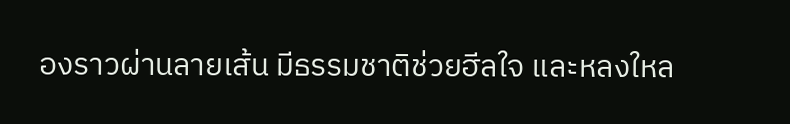องราวผ่านลายเส้น มีธรรมชาติช่วยฮีลใจ และหลงใหล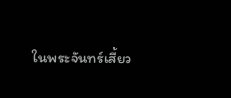ในพระจันทร์เสี้ยว